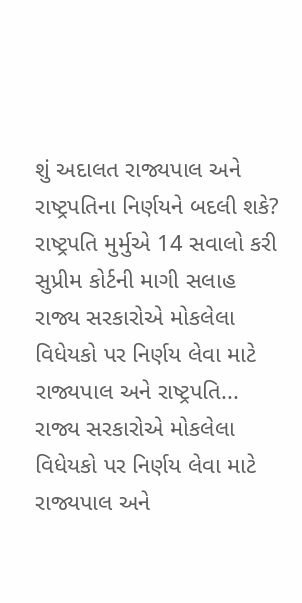શું અદાલત રાજ્યપાલ અને રાષ્ટ્રપતિના નિર્ણયને બદલી શકે? રાષ્ટ્રપતિ મુર્મુએ 14 સવાલો કરી સુપ્રીમ કોર્ટની માગી સલાહ
રાજ્ય સરકારોએ મોકલેલા વિધેયકો પર નિર્ણય લેવા માટે રાજ્યપાલ અને રાષ્ટ્રપતિ...
રાજ્ય સરકારોએ મોકલેલા વિધેયકો પર નિર્ણય લેવા માટે રાજ્યપાલ અને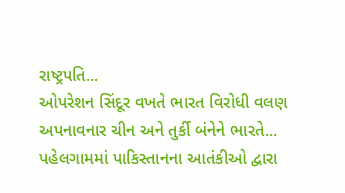રાષ્ટ્રપતિ...
ઓપરેશન સિંદૂર વખતે ભારત વિરોધી વલણ અપનાવનાર ચીન અને તુર્કી બંનેને ભારતે...
પહેલગામમાં પાકિસ્તાનના આતંકીઓ દ્વારા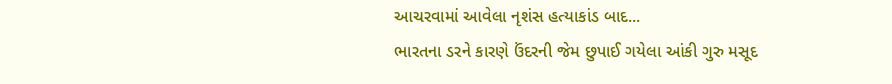આચરવામાં આવેલા નૃશંસ હત્યાકાંડ બાદ...
ભારતના ડરને કારણે ઉંદરની જેમ છુપાઈ ગયેલા આંકી ગુરુ મસૂદ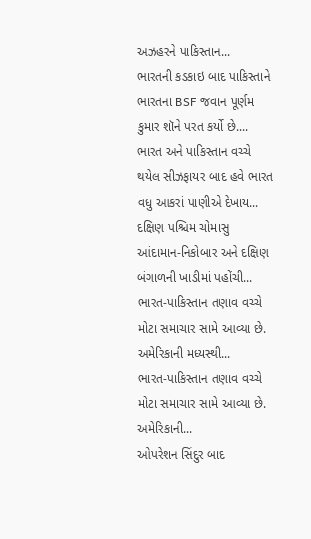અઝહરને પાકિસ્તાન...
ભારતની કડકાઇ બાદ પાકિસ્તાને ભારતના BSF જવાન પૂર્ણમ કુમાર શૉને પરત કર્યો છે....
ભારત અને પાકિસ્તાન વચ્ચે થયેલ સીઝફાયર બાદ હવે ભારત વધુ આકરાં પાણીએ દેખાય...
દક્ષિણ પશ્ચિમ ચોમાસુ આંદામાન-નિકોબાર અને દક્ષિણ બંગાળની ખાડીમાં પહોંચી...
ભારત-પાકિસ્તાન તણાવ વચ્ચે મોટા સમાચાર સામે આવ્યા છે. અમેરિકાની મધ્યસ્થી...
ભારત-પાકિસ્તાન તણાવ વચ્ચે મોટા સમાચાર સામે આવ્યા છે. અમેરિકાની...
ઓપરેશન સિંદુર બાદ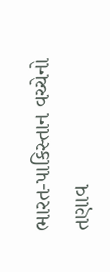ભારત-પાકિસ્તાન વચ્ચેનો તણાવ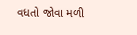વધતો જોવા મળી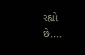રહ્યો છે....